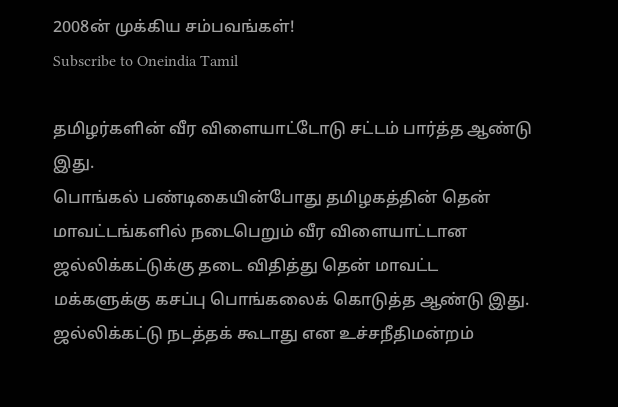2008ன் முக்கிய சம்பவங்கள்!
Subscribe to Oneindia Tamil

தமிழர்களின் வீர விளையாட்டோடு சட்டம் பார்த்த ஆண்டு இது.
பொங்கல் பண்டிகையின்போது தமிழகத்தின் தென் மாவட்டங்களில் நடைபெறும் வீர விளையாட்டான ஜல்லிக்கட்டுக்கு தடை விதித்து தென் மாவட்ட மக்களுக்கு கசப்பு பொங்கலைக் கொடுத்த ஆண்டு இது.
ஜல்லிக்கட்டு நடத்தக் கூடாது என உச்சநீதிமன்றம்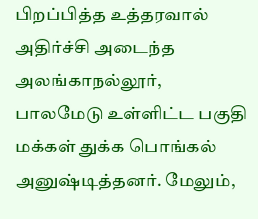பிறப்பித்த உத்தரவால் அதிர்ச்சி அடைந்த அலங்காநல்லூர், பாலமேடு உள்ளிட்ட பகுதி மக்கள் துக்க பொங்கல் அனுஷ்டித்தனர். மேலும்,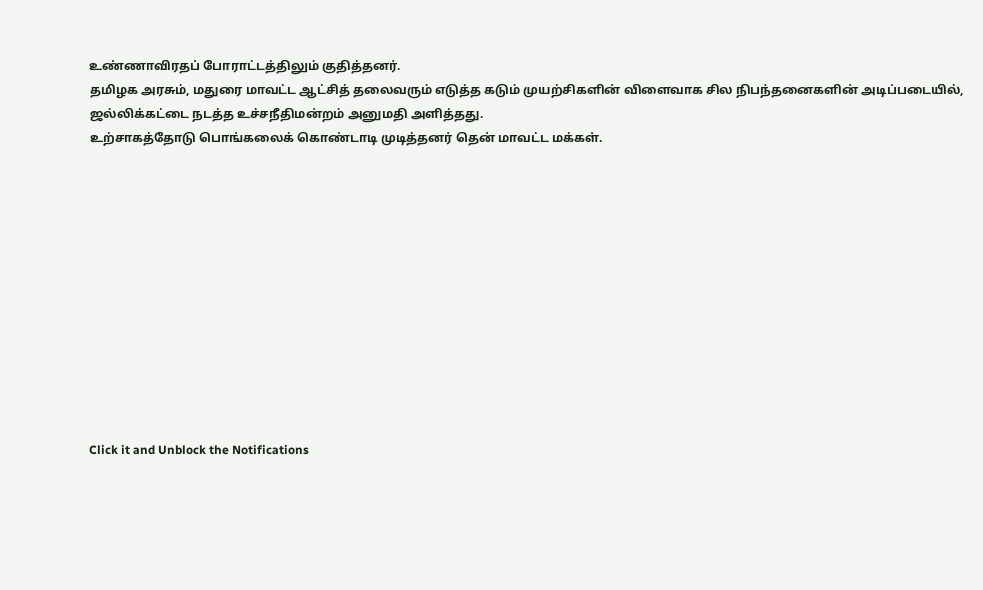உண்ணாவிரதப் போராட்டத்திலும் குதித்தனர்.
தமிழக அரசும், மதுரை மாவட்ட ஆட்சித் தலைவரும் எடுத்த கடும் முயற்சிகளின் விளைவாக சில நிபந்தனைகளின் அடிப்படையில், ஜல்லிக்கட்டை நடத்த உச்சநீதிமன்றம் அனுமதி அளித்தது.
உற்சாகத்தோடு பொங்கலைக் கொண்டாடி முடித்தனர் தென் மாவட்ட மக்கள்.












Click it and Unblock the Notifications